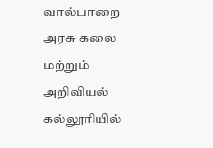வால்பாறை அரசு கலை மற்றும் அறிவியல் கல்லூரியில்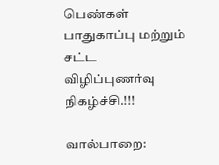பெண்கள் பாதுகாப்பு மற்றும் சட்ட விழிப்புணர்வு நிகழ்ச்சி.!!!

வால்பாறை: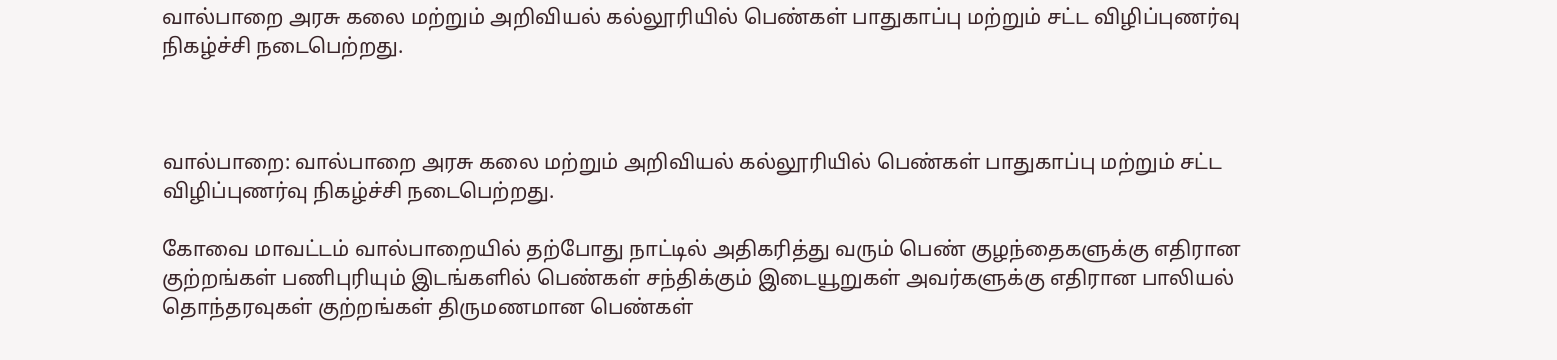வால்பாறை அரசு கலை மற்றும் அறிவியல் கல்லூரியில் பெண்கள் பாதுகாப்பு மற்றும் சட்ட விழிப்புணர்வு நிகழ்ச்சி நடைபெற்றது.



வால்பாறை: வால்பாறை அரசு கலை மற்றும் அறிவியல் கல்லூரியில் பெண்கள் பாதுகாப்பு மற்றும் சட்ட விழிப்புணர்வு நிகழ்ச்சி நடைபெற்றது.

கோவை மாவட்டம் வால்பாறையில் தற்போது நாட்டில் அதிகரித்து வரும் பெண் குழந்தைகளுக்கு எதிரான குற்றங்கள் பணிபுரியும் இடங்களில் பெண்கள் சந்திக்கும் இடையூறுகள் அவர்களுக்கு எதிரான பாலியல் தொந்தரவுகள் குற்றங்கள் திருமணமான பெண்கள்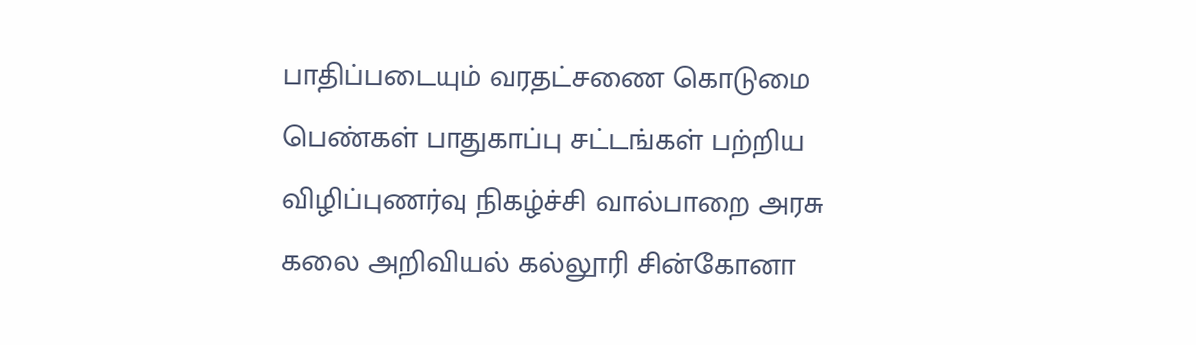பாதிப்படையும் வரதட்சணை கொடுமை பெண்கள் பாதுகாப்பு சட்டங்கள் பற்றிய விழிப்புணர்வு நிகழ்ச்சி வால்பாறை அரசு கலை அறிவியல் கல்லூரி சின்கோனா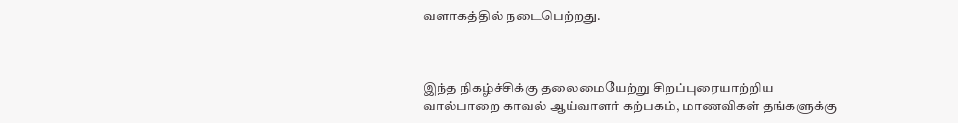வளாகத்தில் நடைபெற்றது.



இந்த நிகழ்ச்சிக்கு தலைமையேற்று சிறப்புரையாற்றிய வால்பாறை காவல் ஆய்வாளர் கற்பகம், மாணவிகள் தங்களுக்கு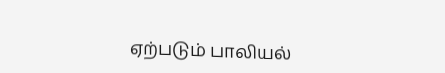ஏற்படும் பாலியல்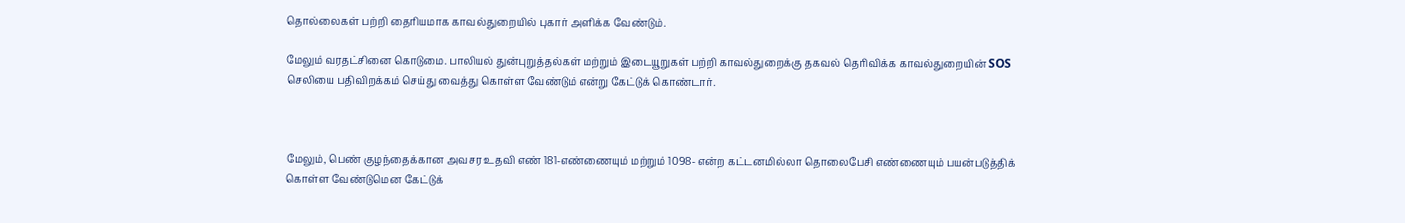தொல்லைகள் பற்றி தைரியமாக காவல்துறையில் புகார் அளிக்க வேண்டும்.

மேலும் வரதட்சினை கொடுமை. பாலியல் துன்புறுத்தல்கள் மற்றும் இடையூறுகள் பற்றி காவல்துறைக்கு தகவல் தெரிவிக்க காவல்துறையின் SOS செலியை பதிவிறக்கம் செய்து வைத்து கொள்ள வேண்டும் என்று கேட்டுக் கொண்டார்.



மேலும், பெண் குழந்தைக்கான அவசர உதவி எண் 181-எண்ணையும் மற்றும் 1098- என்ற கட்டனமில்லா தொலைபேசி எண்ணையும் பயன்படுத்திக் கொள்ள வேண்டுமென கேட்டுக்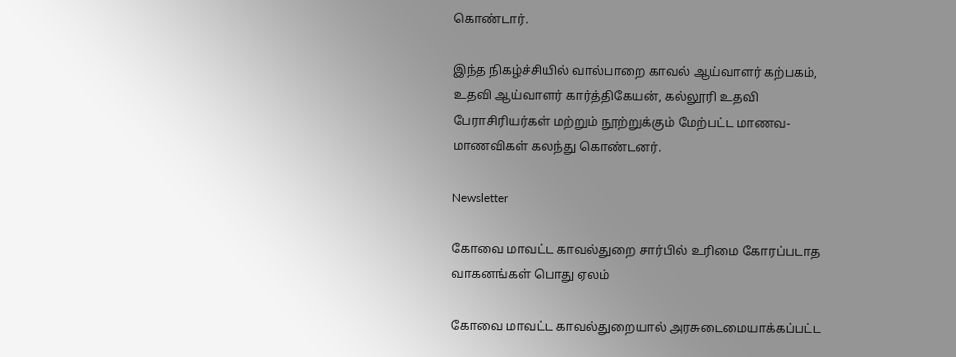கொண்டார்.

இந்த நிகழ்ச்சியில் வால்பாறை காவல் ஆய்வாளர் கற்பகம், உதவி ஆய்வாளர் கார்த்திகேயன், கல்லூரி உதவி பேராசிரியர்கள் மற்றும் நூற்றுக்கும் மேற்பட்ட மாணவ-மாணவிகள் கலந்து கொண்டனர்.

Newsletter

கோவை மாவட்ட காவல்துறை சார்பில் உரிமை கோரப்படாத வாகனங்கள் பொது ஏலம்

கோவை மாவட்ட காவல்துறையால் அரசுடைமையாக்கப்பட்ட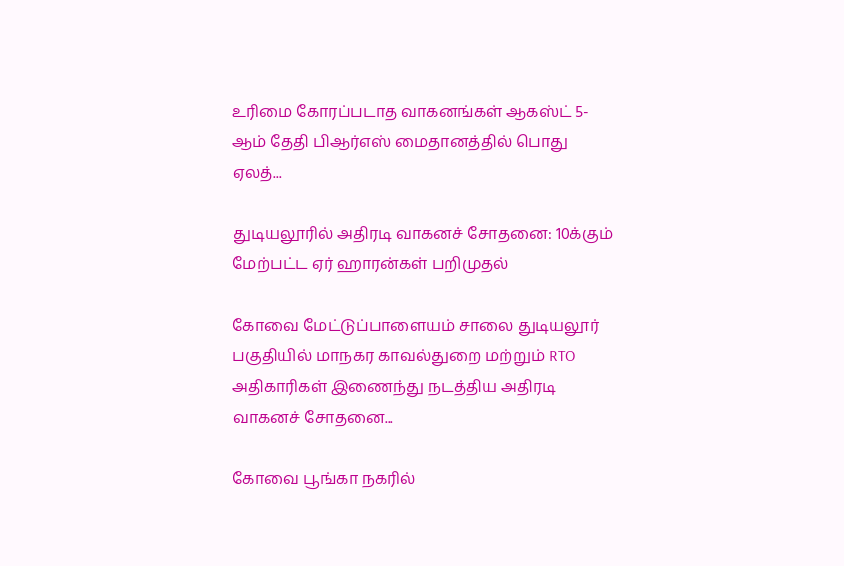உரிமை கோரப்படாத வாகனங்கள் ஆகஸ்ட் 5-ஆம் தேதி பிஆர்எஸ் மைதானத்தில் பொது ஏலத்...

துடியலூரில் அதிரடி வாகனச் சோதனை: 10க்கும் மேற்பட்ட ஏர் ஹாரன்கள் பறிமுதல்

கோவை மேட்டுப்பாளையம் சாலை துடியலூர் பகுதியில் மாநகர காவல்துறை மற்றும் RTO அதிகாரிகள் இணைந்து நடத்திய அதிரடி வாகனச் சோதனை...

கோவை பூங்கா நகரில்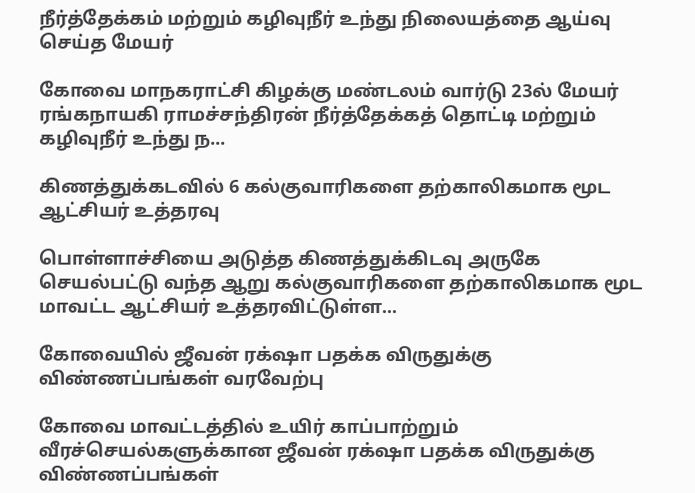நீர்த்தேக்கம் மற்றும் கழிவுநீர் உந்து நிலையத்தை ஆய்வு செய்த மேயர்

கோவை மாநகராட்சி கிழக்கு மண்டலம் வார்டு 23ல் மேயர் ரங்கநாயகி ராமச்சந்திரன் நீர்த்தேக்கத் தொட்டி மற்றும் கழிவுநீர் உந்து ந...

கிணத்துக்கடவில் 6 கல்குவாரிகளை தற்காலிகமாக மூட ஆட்சியர் உத்தரவு

பொள்ளாச்சியை அடுத்த கிணத்துக்கிடவு அருகே செயல்பட்டு வந்த ஆறு கல்குவாரிகளை தற்காலிகமாக மூட மாவட்ட ஆட்சியர் உத்தரவிட்டுள்ள...

கோவையில் ஜீவன் ரக்‌ஷா பதக்க விருதுக்கு விண்ணப்பங்கள் வரவேற்பு

கோவை மாவட்டத்தில் உயிர் காப்பாற்றும் வீரச்செயல்களுக்கான ஜீவன் ரக்‌ஷா பதக்க விருதுக்கு விண்ணப்பங்கள்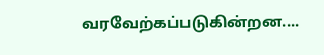வரவேற்கப்படுகின்றன....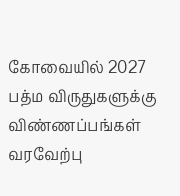கோவையில் 2027 பத்ம விருதுகளுக்கு விண்ணப்பங்கள் வரவேற்பு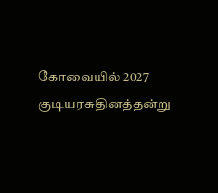கோவையில் 2027 குடியரசுதினத்தன்று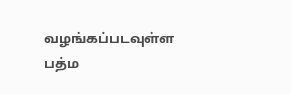வழங்கப்படவுள்ள பத்ம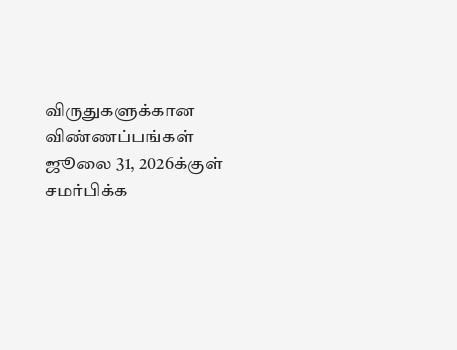விருதுகளுக்கான விண்ணப்பங்கள் ஜூலை 31, 2026க்குள் சமர்பிக்க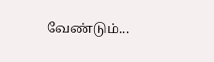வேண்டும்...